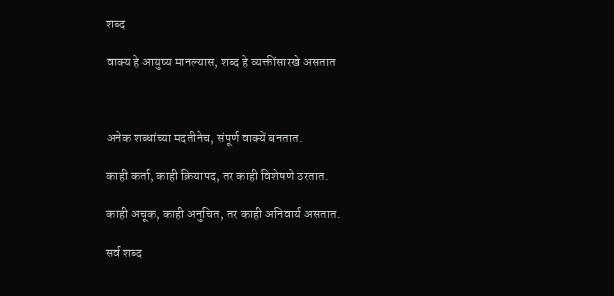शब्द

वाक्य हे आयुष्य मानल्यास, शब्द हे व्यक्तींसारखे असतात



अनेक शब्धांच्या मदतीनेच, संपूर्ण वाक्यें बनतात.

काही कर्ता, काही क्रियापद, तर काही विशेषणे ठरतात.

काही अचूक, काही अनुचित, तर काही अनिवार्य असतात.

सर्व शब्द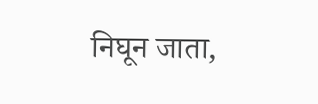निघून जाता,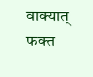वाक्यात् फक्त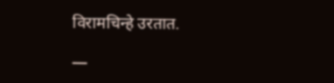विरामचिन्हे उरतात.

—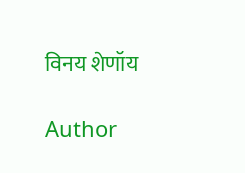विनय शेणॉय

Author